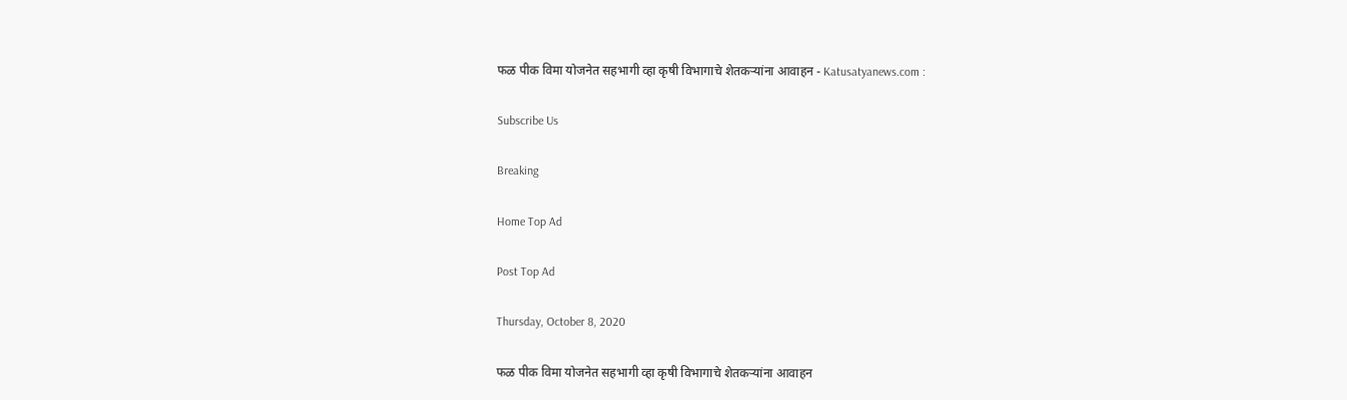फळ पीक विमा योजनेत सहभागी व्हा कृषी विभागाचे शेतकऱ्यांना आवाहन - Katusatyanews.com :

Subscribe Us

Breaking

Home Top Ad

Post Top Ad

Thursday, October 8, 2020

फळ पीक विमा योजनेत सहभागी व्हा कृषी विभागाचे शेतकऱ्यांना आवाहन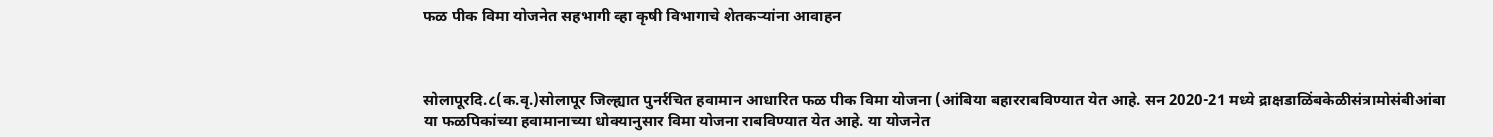फळ पीक विमा योजनेत सहभागी व्हा कृषी विभागाचे शेतकऱ्यांना आवाहन



सोलापूरदि.८(क.वृ.)सोलापूर जिल्ह्यात पुनर्रचित हवामान आधारित फळ पीक विमा योजना (आंबिया बहारराबविण्यात येत आहे. सन 2020-21 मध्ये द्राक्षडाळिंबकेळीसंत्रामोसंबीआंबा या फळपिकांच्या हवामानाच्या धोक्यानुसार विमा योजना राबविण्यात येत आहे. या योजनेत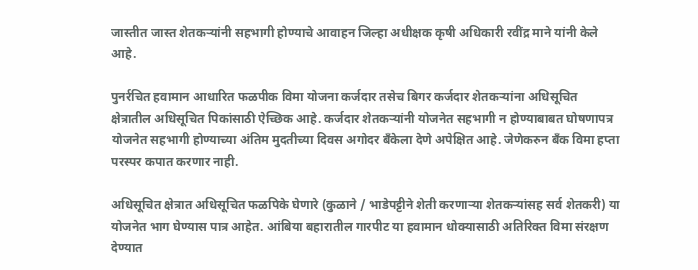जास्तीत जास्त शेतकऱ्यांनी सहभागी होण्याचे आवाहन जिल्हा अधीक्षक कृषी अधिकारी रवींद्र माने यांनी केले आहे.

पुनर्रचित हवामान आधारित फळपीक विमा योजना कर्जदार तसेच बिगर कर्जदार शेतकऱ्यांना अधिसूचित क्षेत्रातील अधिसूचित पिकांसाठी ऐच्छिक आहे. कर्जदार शेतकऱ्यांनी योजनेत सहभागी न होण्याबाबत घोषणापत्र योजनेत सहभागी होण्याच्या अंतिम मुदतीच्या दिवस अगोदर बँकेला देणे अपेक्षित आहे. जेणेकरुन बँक विमा हप्ता परस्पर कपात करणार नाही.

अधिसूचित क्षेत्रात अधिसूचित फळपिके घेणारे (कुळाने / भाडेपट्टीने शेती करणाऱ्या शेतकऱ्यांसह सर्व शेतकरी) या योजनेत भाग घेण्यास पात्र आहेत. आंबिया बहारातील गारपीट या हवामान धोक्यासाठी अतिरिक्त विमा संरक्षण देण्यात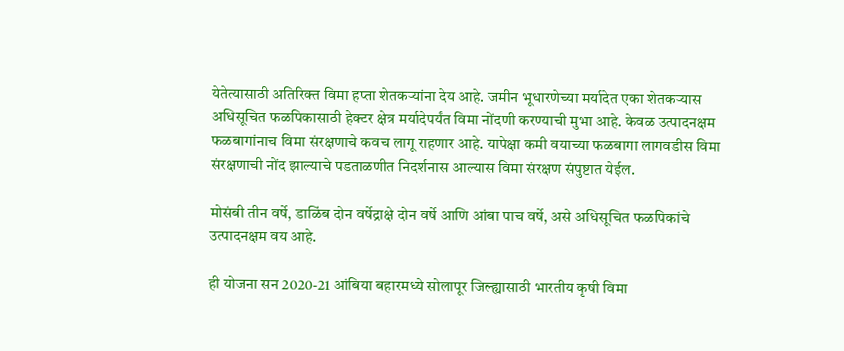येतेत्यासाठी अतिरिक्त विमा हप्ता शेतकऱ्यांना देय आहे. जमीन भूधारणेच्या मर्यादेत एका शेतकऱ्यास अधिसूचित फळपिकासाठी हेक्टर क्षेत्र मर्यादेपर्यंत विमा नोंदणी करण्याची मुभा आहे. केवळ उत्पादनक्षम फळबागांनाच विमा संरक्षणाचे कवच लागू राहणार आहे. यापेक्षा कमी वयाच्या फळबागा लागवडीस विमा संरक्षणाची नोंद झाल्याचे पडताळणीत निदर्शनास आल्यास विमा संरक्षण संपुष्टात येईल.

मोसंबी तीन वर्षे, डाळिंब दोन वर्षेद्राक्षे दोन वर्षे आणि आंबा पाच वर्षे, असे अधिसूचित फळपिकांचे उत्पादनक्षम वय आहे.

ही योजना सन 2020-21 आंबिया बहारमध्ये सोलापूर जिल्ह्यासाठी भारतीय कृषी विमा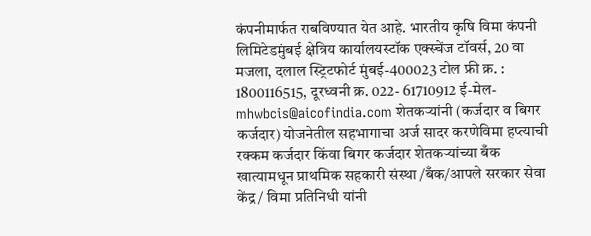कंपनीमार्फत राबविण्यात येत आहे. भारतीय कृषि विमा कंपनी लिमिटेडमुंबई क्षेत्रिय कार्यालयस्टॉक एक्स्चेंज टॉवर्स, 20 वा मजला, दलाल स्ट्रिटफोर्ट मुंबई-400023 टोल फ्री क्र. : 1800116515, दूरध्वनी क्र. 022- 61710912 ई-मेल- mhwbcis@aicofindia.com शेतकऱ्यांनी (कर्जदार व बिगर कर्जदार) योजनेतील सहभागाचा अर्ज सादर करणेविमा हप्त्याची रक्कम कर्जदार किंवा बिगर कर्जदार शेतकऱ्यांच्या बँक खात्यामधून प्राथमिक सहकारी संस्था /बँक/आपले सरकार सेवा केंद्र/ विमा प्रतिनिधी यांनी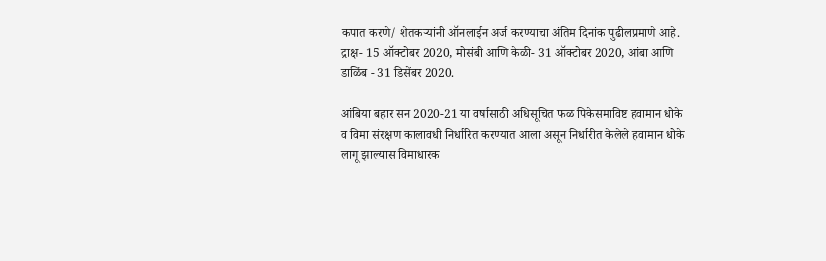कपात करणे/ शेतकऱ्यांनी ऑनलाईन अर्ज करण्याचा अंतिम दिनांक पुढीलप्रमाणे आहे. द्राक्ष- 15 ऑक्टोबर 2020, मोसंबी आणि केळी- 31 ऑक्टोबर 2020, आंबा आणि डाळिंब - 31 डिसेंबर 2020.

आंबिया बहार सन 2020-21 या वर्षासाठी अधिसूचित फळ पिकेसमाविष्ट हवामान धोके व विमा संरक्षण कालावधी निर्धारित करण्यात आला असून निर्धारीत केलेले हवामान धोके लागू झाल्यास विमाधारक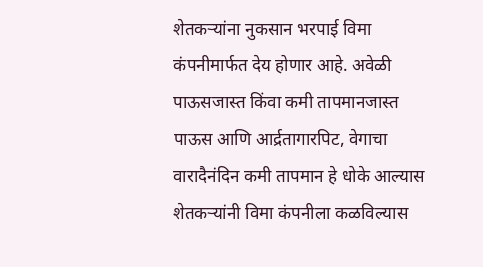शेतकऱ्यांना नुकसान भरपाई विमा कंपनीमार्फत देय होणार आहे. अवेळी पाऊसजास्त किंवा कमी तापमानजास्त पाऊस आणि आर्द्रतागारपिट, वेगाचा वारादैनंदिन कमी तापमान हे धोके आल्यास शेतकऱ्यांनी विमा कंपनीला कळविल्यास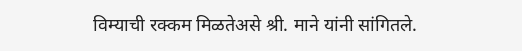विम्याची रक्कम मिळतेअसे श्री. माने यांनी सांगितले.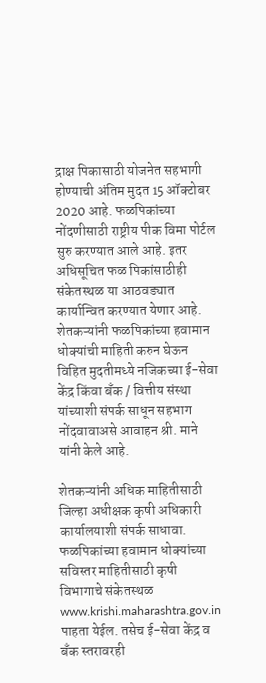द्राक्ष पिकासाठी योजनेत सहभागी होण्याची अंतिम मुदत 15 ऑक्टोबर 2020 आहे. फळपिकांच्या नोंदणीसाठी राष्ट्रीय पीक विमा पोर्टल सुरु करण्यात आले आहे. इतर अधिसूचित फळ पिकांसाठीही संकेतस्थळ या आठवड्यात कार्यान्वित करण्यात येणार आहे. शेतकऱ्यांनी फळपिकांच्या हवामान धोक्यांची माहिती करुन घेऊन विहित मुदतीमध्ये नजिकच्या ई-सेवा केंद्र किंवा बँक / वित्तीय संस्था यांच्याशी संपर्क साधून सहभाग नोंदवावाअसे आवाहन श्री. माने यांनी केले आहे.

शेतकऱ्यांनी अधिक माहितीसाठी जिल्हा अधीक्षक कृषी अधिकारी कार्यालयाशी संपर्क साधावा. फळपिकांच्या हवामान धोक्यांच्या सविस्तर माहितीसाठी कृषी विभागाचे संकेतस्थळ www.krishi.maharashtra.gov.in पाहता येईल. तसेच ई-सेवा केंद्र व बँक स्तरावरही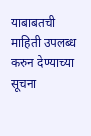याबाबतची माहिती उपलब्ध करुन देण्याच्या सूचना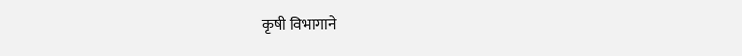कृषी विभागाने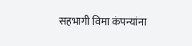सहभागी विमा कंपन्यांना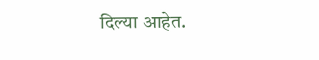दिल्या आहेत.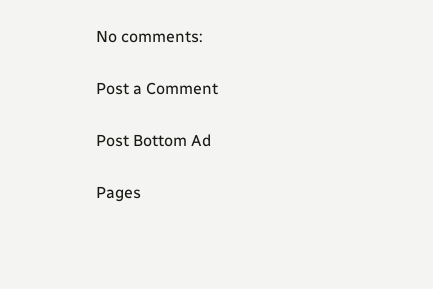No comments:

Post a Comment

Post Bottom Ad

Pages